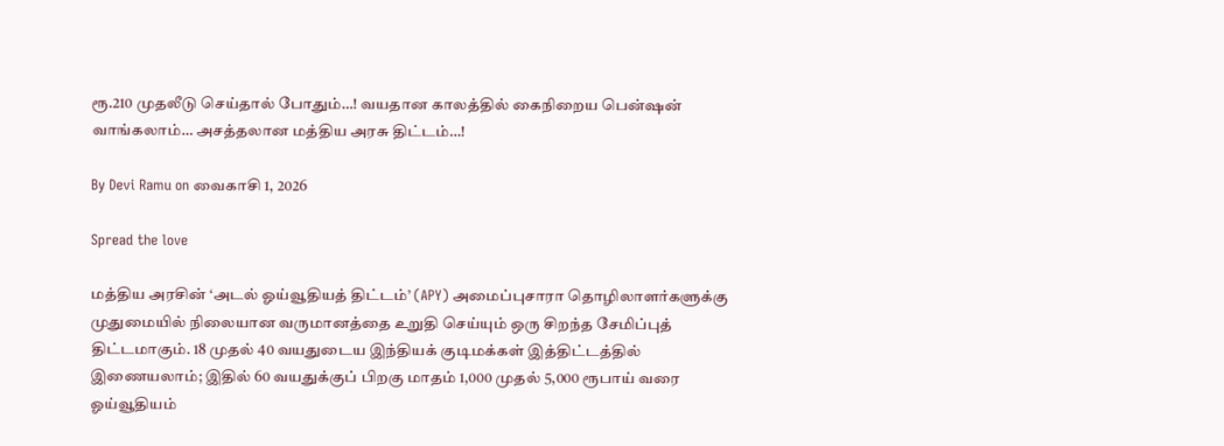ரூ.210 முதலீடு செய்தால் போதும்…! வயதான காலத்தில் கைநிறைய பென்ஷன் வாங்கலாம்… அசத்தலான மத்திய அரசு திட்டம்…!

By Devi Ramu on வைகாசி 1, 2026

Spread the love

மத்திய அரசின் ‘அடல் ஓய்வூதியத் திட்டம்’ (APY) அமைப்புசாரா தொழிலாளர்களுக்கு முதுமையில் நிலையான வருமானத்தை உறுதி செய்யும் ஒரு சிறந்த சேமிப்புத் திட்டமாகும். 18 முதல் 40 வயதுடைய இந்தியக் குடிமக்கள் இத்திட்டத்தில் இணையலாம்; இதில் 60 வயதுக்குப் பிறகு மாதம் 1,000 முதல் 5,000 ரூபாய் வரை ஓய்வூதியம்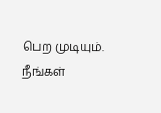பெற முடியும். நீங்கள்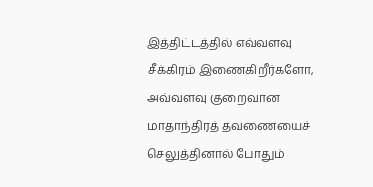இத்திட்டத்தில் எவ்வளவு சீக்கிரம் இணைகிறீர்களோ, அவ்வளவு குறைவான மாதாந்திரத் தவணையைச் செலுத்தினால் போதும்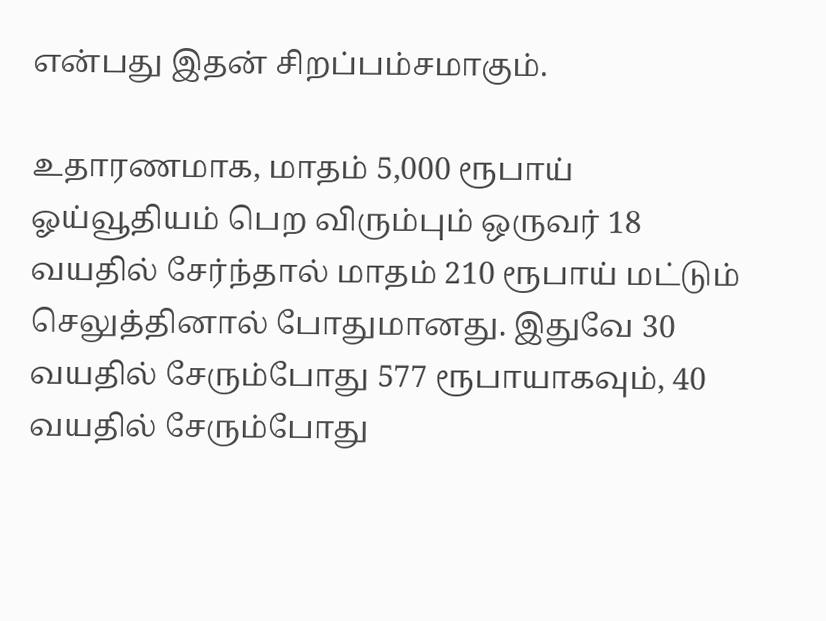என்பது இதன் சிறப்பம்சமாகும்.

உதாரணமாக, மாதம் 5,000 ரூபாய் ஓய்வூதியம் பெற விரும்பும் ஒருவர் 18 வயதில் சேர்ந்தால் மாதம் 210 ரூபாய் மட்டும் செலுத்தினால் போதுமானது. இதுவே 30 வயதில் சேரும்போது 577 ரூபாயாகவும், 40 வயதில் சேரும்போது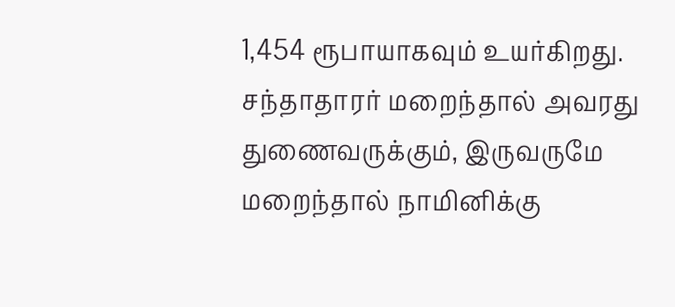1,454 ரூபாயாகவும் உயர்கிறது. சந்தாதாரர் மறைந்தால் அவரது துணைவருக்கும், இருவருமே மறைந்தால் நாமினிக்கு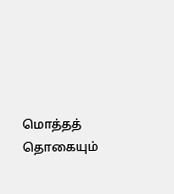மொத்தத் தொகையும்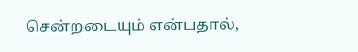சென்றடையும் என்பதால்,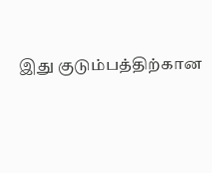இது குடும்பத்திற்கான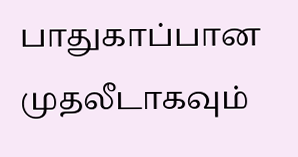பாதுகாப்பான முதலீடாகவும்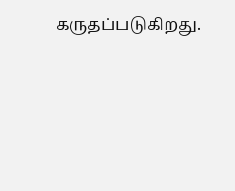கருதப்படுகிறது.